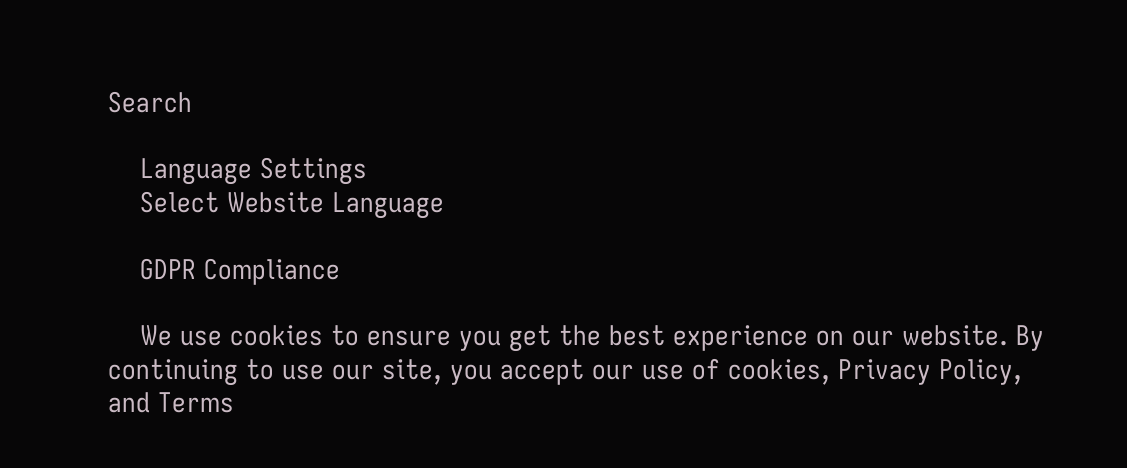Search

    Language Settings
    Select Website Language

    GDPR Compliance

    We use cookies to ensure you get the best experience on our website. By continuing to use our site, you accept our use of cookies, Privacy Policy, and Terms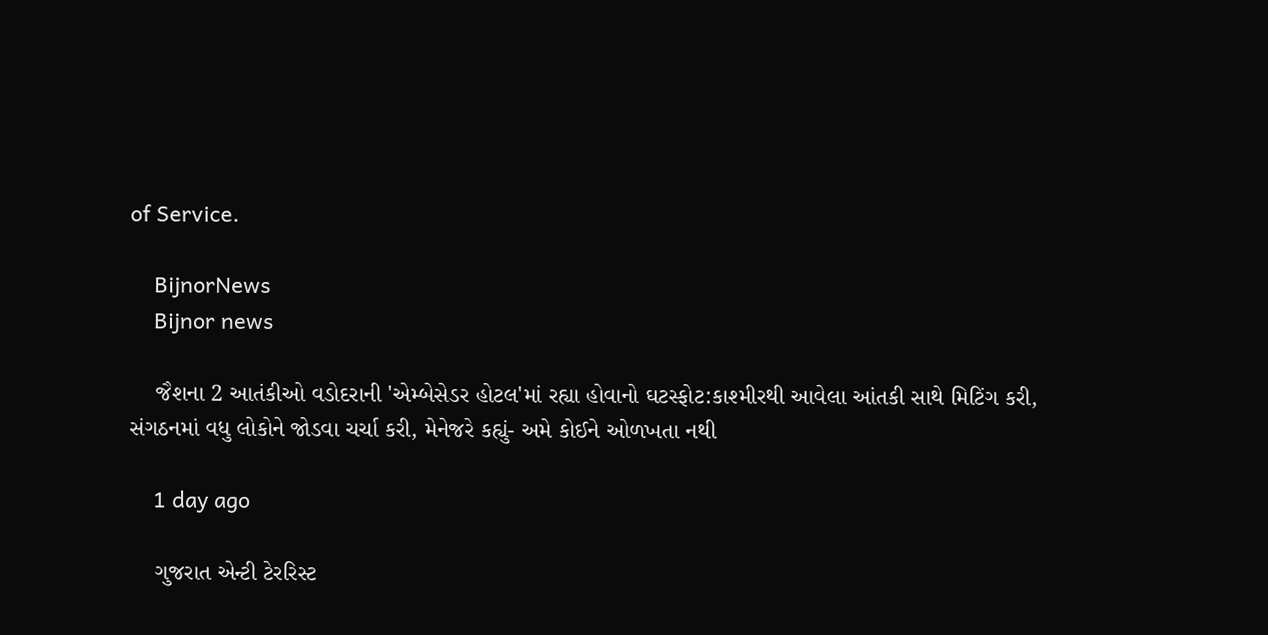of Service.

    BijnorNews
    Bijnor news

    જૈશના 2 આતંકીઓ વડોદરાની 'એમ્બેસેડર હોટલ'માં રહ્યા હોવાનો ઘટસ્ફોટ:કાશ્મીરથી આવેલા આંતકી સાથે મિટિંગ કરી, સંગઠનમાં વધુ લોકોને જોડવા ચર્ચા કરી, મેનેજરે કહ્યું- અમે કોઈને ઓળખતા નથી

    1 day ago

    ગુજરાત એન્ટી ટેરરિસ્ટ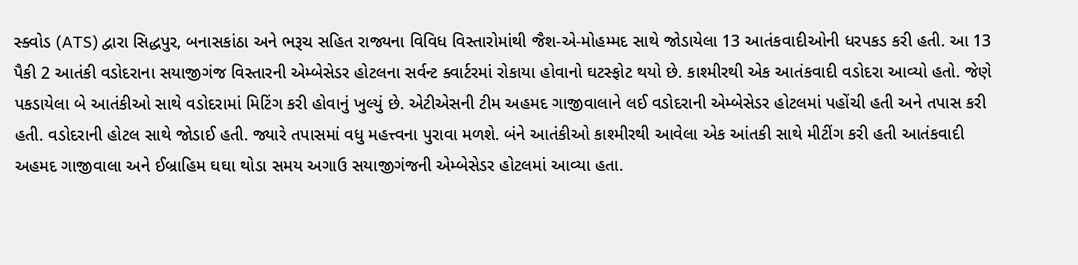સ્ક્વોડ (ATS) દ્વારા સિદ્ધપુર, બનાસકાંઠા અને ભરૂચ સહિત રાજ્યના વિવિધ વિસ્તારોમાંથી જૈશ-એ-મોહમ્મદ સાથે જોડાયેલા 13 આતંકવાદીઓની ધરપકડ કરી હતી. આ 13 પૈકી 2 આતંકી વડોદરાના સયાજીગંજ વિસ્તારની એમ્બેસેડર હોટલના સર્વન્ટ ક્વાર્ટરમાં રોકાયા હોવાનો ઘટસ્ફોટ થયો છે. કાશ્મીરથી એક આતંકવાદી વડોદરા આવ્યો હતો. જેણે પકડાયેલા બે આતંકીઓ સાથે વડોદરામાં મિટિંગ કરી હોવાનું ખુલ્યું છે. એટીએસની ટીમ અહમદ ગાજીવાલાને લઈ વડોદરાની એમ્બેસેડર હોટલમાં પહોંચી હતી અને તપાસ કરી હતી. વડોદરાની હોટલ સાથે જોડાઈ હતી. જ્યારે તપાસમાં વધુ મહત્ત્વના પુરાવા મળશે. બંને આતંકીઓ કાશ્મીરથી આવેલા એક આંતકી સાથે મીટીંગ કરી હતી આતંકવાદી અહમદ ગાજીવાલા અને ઈબ્રાહિમ ઘઘા થોડા સમય અગાઉ સયાજીગંજની એમ્બેસેડર હોટલમાં આવ્યા હતા.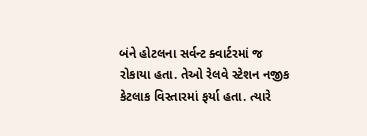બંને હોટલના સર્વન્ટ ક્વાર્ટરમાં જ રોકાયા હતા. તેઓ રેલવે સ્ટેશન નજીક કેટલાક વિસ્તારમાં ફર્યા હતા. ત્યારે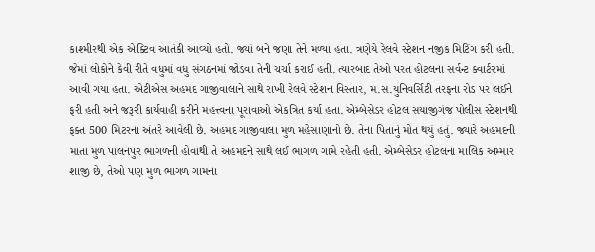કાશ્મીરથી એક એક્ટિવ આતંકી આવ્યો હતો. જ્યાં બને જણા તેને મળ્યા હતા. ત્રણેયે રેલવે સ્ટેશન નજીક મિટિંગ કરી હતી. જેમાં લોકોને કેવી રીતે વધુમાં વધુ સંગઠનમાં જોડવા તેની ચર્ચા કરાઈ હતી. ત્યારબાદ તેઓ પરત હોટલના સર્વન્ટ ક્વાર્ટરમાં આવી ગયા હતા. એટીએસ અહમદ ગાજીવાલાને સાથે રાખી રેલવે સ્ટેશન વિસ્તાર, મ.સ.યુનિવર્સિટી તરફના રોડ પર લઈને ફરી હતી અને જરૂરી કાર્યવાહી કરીને મહત્ત્વના પૂરાવાઓ એકત્રિત કર્યા હતા. એમ્બેસેડર હોટલ સયાજીગંજ પોલીસ સ્ટેશનથી ફક્ત 500 મિટરના અંતરે આવેલી છે. અહમદ ગાજીવાલા મુળ મહેસાણાનો છે. તેના પિતાનું મોત થયું હતું. જ્યારે અહમદની માતા મુળ પાલનપુર ભાગળની હોવાથી તે અહમદને સાથે લઈ ભાગળ ગામે રહેતી હતી. એમ્બેસેડર હોટલના માલિક અમ્માર શાજી છે, તેઓ પણ મુળ ભાગળ ગામના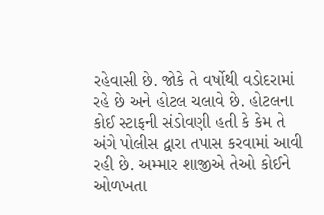રહેવાસી છે. જોકે તે વર્ષોથી વડોદરામાં રહે છે અને હોટલ ચલાવે છે. હોટલના કોઈ સ્ટાફની સંડોવણી હતી કે કેમ તે અંગે પોલીસ દ્વારા તપાસ કરવામાં આવી રહી છે. અમ્માર શાજીએ તેઓ કોઈને ઓળખતા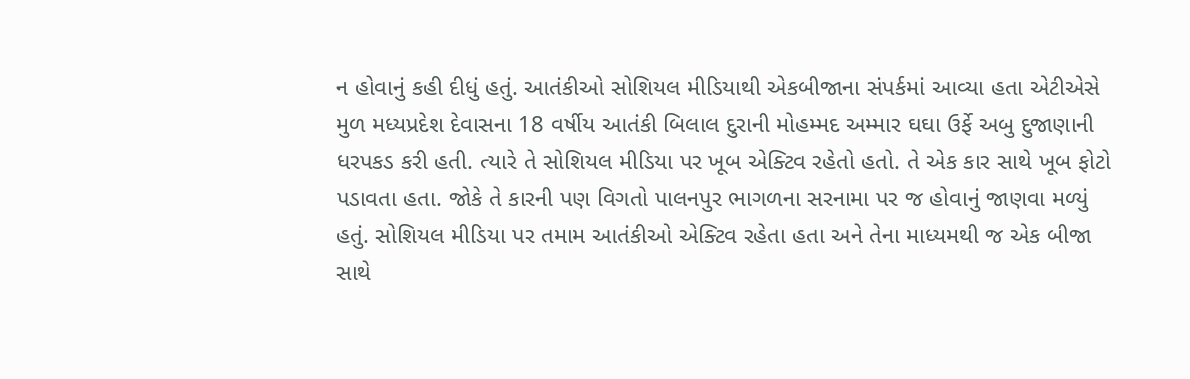ન હોવાનું કહી દીધું હતું. આતંકીઓ સોશિયલ મીડિયાથી એકબીજાના સંપર્કમાં આવ્યા હતા એટીએસે મુળ મધ્યપ્રદેશ દેવાસના 18 વર્ષીય આતંકી બિલાલ દુરાની મોહમ્મદ અમ્માર ઘઘા ઉર્ફે અબુ દુજાણાની ધરપકડ કરી હતી. ત્યારે તે સોશિયલ મીડિયા પર ખૂબ એક્ટિવ રહેતો હતો. તે એક કાર સાથે ખૂબ ફોટો પડાવતા હતા. જોકે તે કારની પણ વિગતો પાલનપુર ભાગળના સરનામા પર જ હોવાનું જાણવા મળ્યું હતું. સોશિયલ મીડિયા પર તમામ આતંકીઓ એક્ટિવ રહેતા હતા અને તેના માધ્યમથી જ એક બીજા સાથે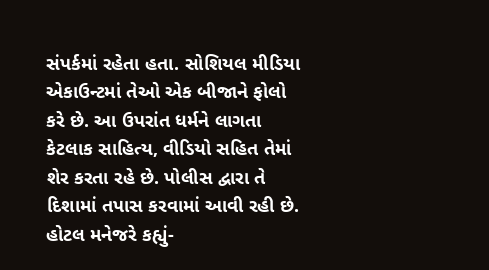સંપર્કમાં રહેતા હતા. સોશિયલ મીડિયા એકાઉન્ટમાં તેઓ એક બીજાને ફોલો કરે છે. આ ઉપરાંત ધર્મને લાગતા કેટલાક સાહિત્ય, વીડિયો સહિત તેમાં શેર કરતા રહે છે. પોલીસ દ્વારા તે દિશામાં તપાસ કરવામાં આવી રહી છે. હોટલ મનેજરે કહ્યું-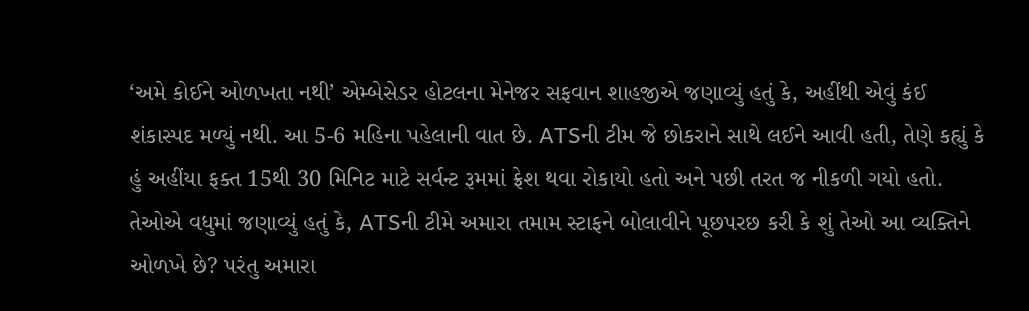‘અમે કોઈને ઓળખતા નથી’ એમ્બેસેડર હોટલના મેનેજર સફવાન શાહજીએ જણાવ્યું હતું કે, અહીંથી એવું કંઈ શંકાસ્પદ મળ્યું નથી. આ 5-6 મહિના પહેલાની વાત છે. ATSની ટીમ જે છોકરાને સાથે લઈને આવી હતી, તેણે કહ્યું કે હું અહીંયા ફક્ત 15થી 30 મિનિટ માટે સર્વન્ટ રૂમમાં ફ્રેશ થવા રોકાયો હતો અને પછી તરત જ નીકળી ગયો હતો. તેઓએ વધુમાં જણાવ્યું હતું કે, ATSની ટીમે અમારા તમામ સ્ટાફને બોલાવીને પૂછપરછ કરી કે શું તેઓ આ વ્યક્તિને ઓળખે છે? પરંતુ અમારા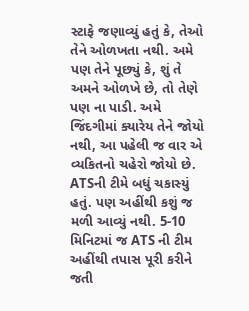સ્ટાફે જણાવ્યું હતું કે, તેઓ તેને ઓળખતા નથી. અમે પણ તેને પૂછ્યું કે, શું તે અમને ઓળખે છે, તો તેણે પણ ના પાડી. અમે જિંદગીમાં ક્યારેય તેને જોયો નથી, આ પહેલી જ વાર એ વ્યકિતનો ચહેરો જોયો છે. ATSની ટીમે બધું ચકાસ્યું હતું. પણ અહીંથી કશું જ મળી આવ્યું નથી. 5-10 મિનિટમાં જ ATS ની ટીમ અહીંથી તપાસ પૂરી કરીને જતી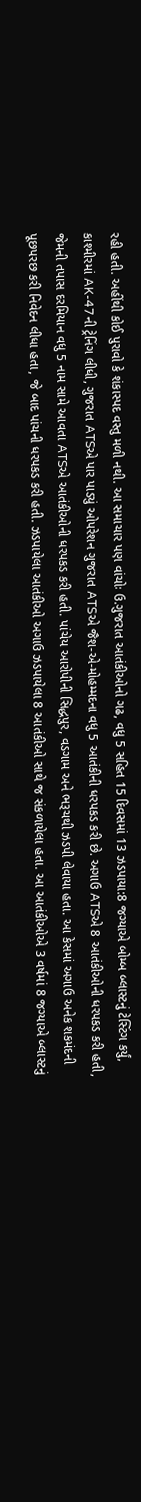રહી હતી. અહીંથી કોઈ પુરાવો કે શંકાસ્પદ વસ્તુ મળી નથી. આ સમાચાર પણ વાંચોઃ ઉ.ગુજરાત આતંકીઓનો ગઢ, વધુ 5 સહિત 15 દિવસમાં 13 ઝડપાયા:8 જગ્યાએ બોમ્બ બ્લાસ્ટનું ટેસ્ટિંગ કર્યું, કાશ્મીરમાં AK-47ની ટ્રેનિંગ લીધી, ગુજરાત ATSએ પાર પાડ્યું ઓપરેશન ગુજરાત ATSએ જૈશ-એ-મોહમ્મદના વધુ 5 આતંકીની ધરપકડ કરી છે. અગાઉ ATSએ 8 આતંકીઓની ધરપકડ કરી હતી, જેમની તપાસ દરમિયાન વધુ 5 નામ સામે આવતા ATSએ આતંકીઓની ધરપકડ કરી હતી. પાંચેય આરોપીની સિદ્ધપુર, વડગામ અને ભરૂચથી ઝડપી લેવાયા હતા. આ કેસમાં અગાઉ અનેક શકમંદની પૂછપરછ કરી નિવેદન લીધા હતા, જે બાદ પાંચની ધરપકડ કરી હતી. ઝડપાયેલા આતંકીઓ અગાઉ ઝડપાયેલા 8 આતંકીઓ સાથે જ સંકળાયેલા હતા. આ આતંકીઓએ 3 વર્ષમાં 8 જગ્યાએ બ્લાસ્ટનું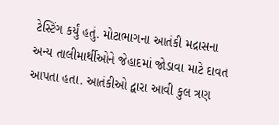ટેસ્ટિંગ કર્યું હતું. મોટાભાગના આતંકી મદ્રાસના અન્ય તાલીમાર્થીઓને જેહાદમાં જોડાવા માટે દાવત આપતા હતા. આતંકીઓ દ્વારા આવી કુલ ત્રણ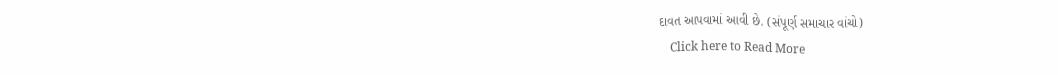દાવત આપવામાં આવી છે. (સંપૂર્ણ સમાચાર વાંચો)
    Click here to Read More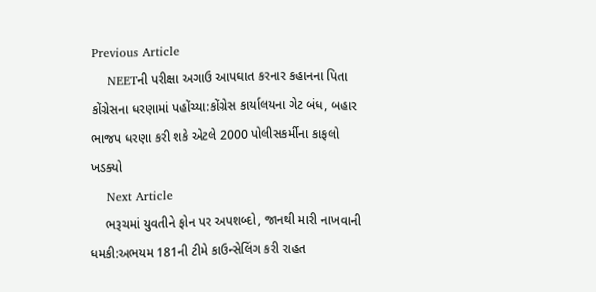Previous Article
    NEETની પરીક્ષા અગાઉ આપઘાત કરનાર કહાનના પિતા કોંગ્રેસના ધરણામાં પહોંચ્યા:કોંગ્રેસ કાર્યાલયના ગેટ બંધ, બહાર ભાજપ ધરણા કરી શકે એટલે 2000 પોલીસકર્મીના કાફલો ખડક્યો
    Next Article
    ભરૂચમાં યુવતીને ફોન પર અપશબ્દો, જાનથી મારી નાખવાની ધમકી:અભયમ 181ની ટીમે કાઉન્સેલિંગ કરી રાહત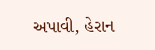અપાવી, હેરાન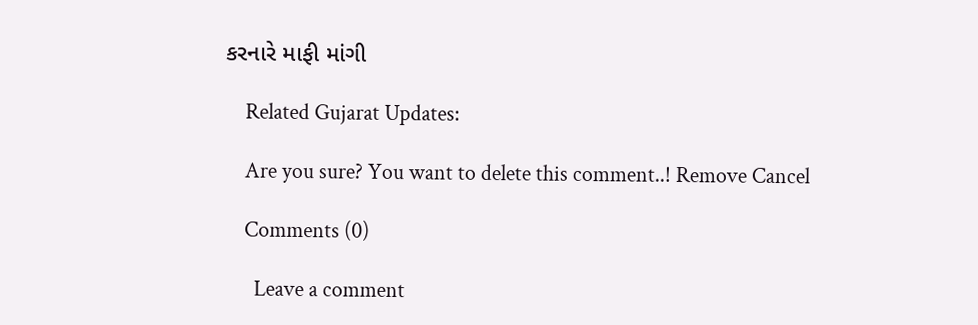કરનારે માફી માંગી

    Related Gujarat Updates:

    Are you sure? You want to delete this comment..! Remove Cancel

    Comments (0)

      Leave a comment